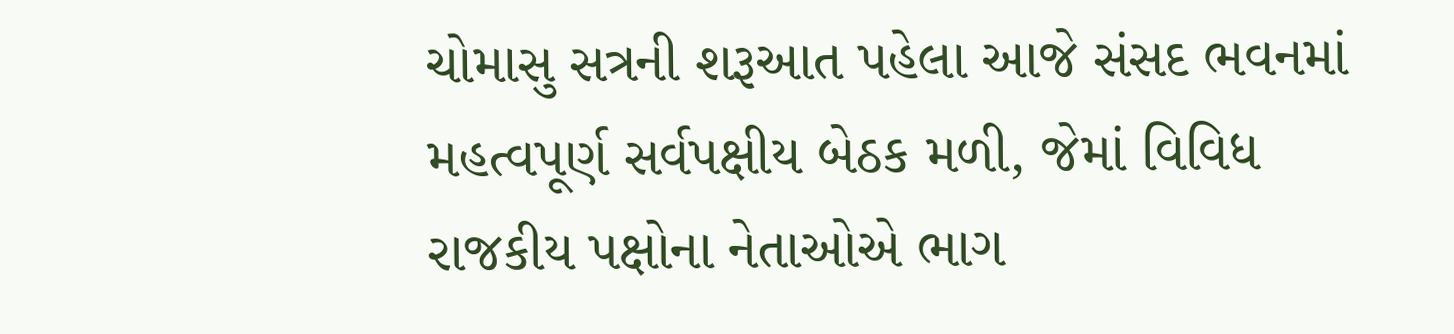ચોમાસુ સત્રની શરૂઆત પહેલા આજે સંસદ ભવનમાં મહત્વપૂર્ણ સર્વપક્ષીય બેઠક મળી, જેમાં વિવિધ રાજકીય પક્ષોના નેતાઓએ ભાગ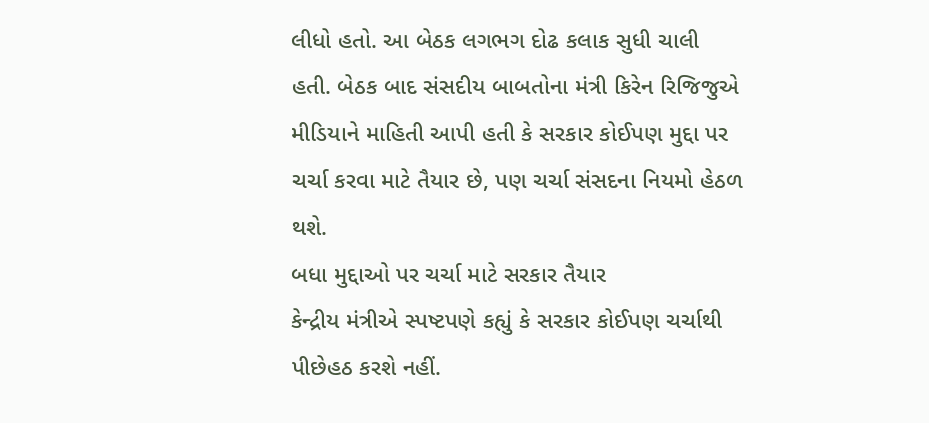લીધો હતો. આ બેઠક લગભગ દોઢ કલાક સુધી ચાલી હતી. બેઠક બાદ સંસદીય બાબતોના મંત્રી કિરેન રિજિજુએ મીડિયાને માહિતી આપી હતી કે સરકાર કોઈપણ મુદ્દા પર ચર્ચા કરવા માટે તૈયાર છે, પણ ચર્ચા સંસદના નિયમો હેઠળ થશે.
બધા મુદ્દાઓ પર ચર્ચા માટે સરકાર તૈયાર
કેન્દ્રીય મંત્રીએ સ્પષ્ટપણે કહ્યું કે સરકાર કોઈપણ ચર્ચાથી પીછેહઠ કરશે નહીં.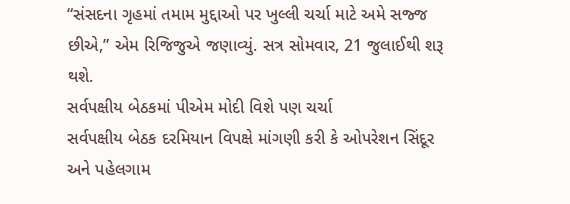“સંસદના ગૃહમાં તમામ મુદ્દાઓ પર ખુલ્લી ચર્ચા માટે અમે સજ્જ છીએ,” એમ રિજિજુએ જણાવ્યું. સત્ર સોમવાર, 21 જુલાઈથી શરૂ થશે.
સર્વપક્ષીય બેઠકમાં પીએમ મોદી વિશે પણ ચર્ચા
સર્વપક્ષીય બેઠક દરમિયાન વિપક્ષે માંગણી કરી કે ઓપરેશન સિંદૂર અને પહેલગામ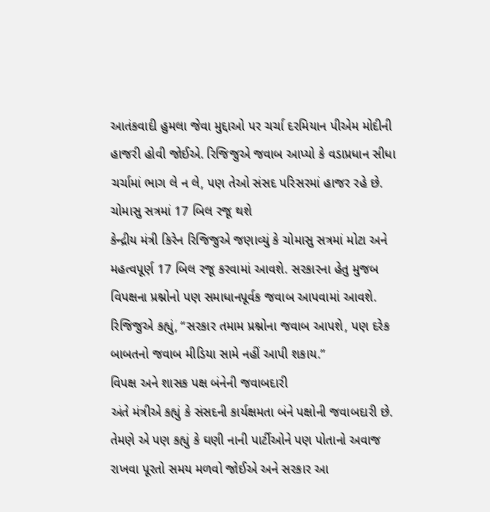આતંકવાદી હુમલા જેવા મુદ્દાઓ પર ચર્ચા દરમિયાન પીએમ મોદીની હાજરી હોવી જોઈએ. રિજિજુએ જવાબ આપ્યો કે વડાપ્રધાન સીધા ચર્ચામાં ભાગ લે ન લે, પણ તેઓ સંસદ પરિસરમાં હાજર રહે છે.
ચોમાસુ સત્રમાં 17 બિલ રજૂ થશે
કેન્દ્રીય મંત્રી કિરેન રિજિજુએ જણાવ્યું કે ચોમાસુ સત્રમાં મોટા અને મહત્વપૂર્ણ 17 બિલ રજૂ કરવામાં આવશે. સરકારના હેતુ મુજબ વિપક્ષના પ્રશ્નોનો પણ સમાધાનપૂર્વક જવાબ આપવામાં આવશે. રિજિજુએ કહ્યું, “સરકાર તમામ પ્રશ્નોના જવાબ આપશે, પણ દરેક બાબતનો જવાબ મીડિયા સામે નહીં આપી શકાય.”
વિપક્ષ અને શાસક પક્ષ બંનેની જવાબદારી
અંતે મંત્રીએ કહ્યું કે સંસદની કાર્યક્ષમતા બંને પક્ષોની જવાબદારી છે. તેમણે એ પણ કહ્યું કે ઘણી નાની પાર્ટીઓને પણ પોતાનો અવાજ રાખવા પૂરતો સમય મળવો જોઈએ અને સરકાર આ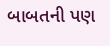બાબતની પણ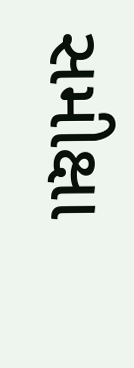સમીક્ષા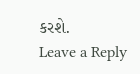કરશે.
Leave a Reply